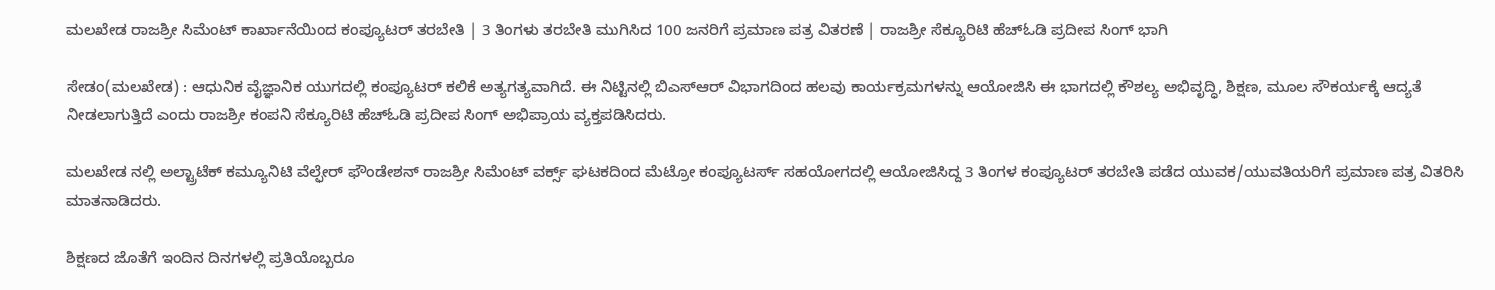ಮಲಖೇಡ ರಾಜಶ್ರೀ ಸಿಮೆಂಟ್ ಕಾರ್ಖಾನೆಯಿಂದ ಕಂಪ್ಯೂಟರ್ ತರಬೇತಿ | 3 ತಿಂಗಳು ತರಬೇತಿ ಮುಗಿಸಿದ 100 ಜನರಿಗೆ ಪ್ರಮಾಣ ಪತ್ರ ವಿತರಣೆ | ರಾಜಶ್ರೀ ಸೆಕ್ಯೂರಿಟಿ ಹೆಚ್ಓಡಿ ಪ್ರದೀಪ ಸಿಂಗ್ ಭಾಗಿ

ಸೇಡಂ(ಮಲಖೇಡ) : ಆಧುನಿಕ ವೈಜ್ಞಾನಿಕ ಯುಗದಲ್ಲಿ ಕಂಪ್ಯೂಟರ್ ಕಲಿಕೆ ಅತ್ಯಗತ್ಯವಾಗಿದೆ. ಈ ನಿಟ್ಟಿನಲ್ಲಿ ಬಿಎಸ್ಆರ್ ವಿಭಾಗದಿಂದ ಹಲವು ಕಾರ್ಯಕ್ರಮಗಳನ್ನು ಆಯೋಜಿಸಿ ಈ ಭಾಗದಲ್ಲಿ ಕೌಶಲ್ಯ ಅಭಿವೃದ್ಧಿ, ಶಿಕ್ಷಣ, ಮೂಲ ಸೌಕರ್ಯಕ್ಕೆ ಆದ್ಯತೆ ನೀಡಲಾಗುತ್ತಿದೆ ಎಂದು ರಾಜಶ್ರೀ ಕಂಪನಿ ಸೆಕ್ಯೂರಿಟಿ ಹೆಚ್ಓಡಿ ಪ್ರದೀಪ ಸಿಂಗ್ ಅಭಿಪ್ರಾಯ ವ್ಯಕ್ತಪಡಿಸಿದರು.

ಮಲಖೇಡ ನಲ್ಲಿ ಅಲ್ಟ್ರಾಟೆಕ್ ಕಮ್ಯೂನಿಟಿ ವೆಲ್ಫೇರ್ ಫೌಂಡೇಶನ್ ರಾಜಶ್ರೀ ಸಿಮೆಂಟ್ ವರ್ಕ್ಸ್ ಘಟಕದಿಂದ ಮೆಟ್ರೋ ಕಂಪ್ಯೂಟರ್ಸ್ ಸಹಯೋಗದಲ್ಲಿ ಆಯೋಜಿಸಿದ್ದ 3 ತಿಂಗಳ ಕಂಪ್ಯೂಟರ್ ತರಬೇತಿ ಪಡೆದ ಯುವಕ/ಯುವತಿಯರಿಗೆ ಪ್ರಮಾಣ ಪತ್ರ ವಿತರಿಸಿ ಮಾತನಾಡಿದರು.

ಶಿಕ್ಷಣದ ಜೊತೆಗೆ ಇಂದಿನ ದಿನಗಳಲ್ಲಿ ಪ್ರತಿಯೊಬ್ಬರೂ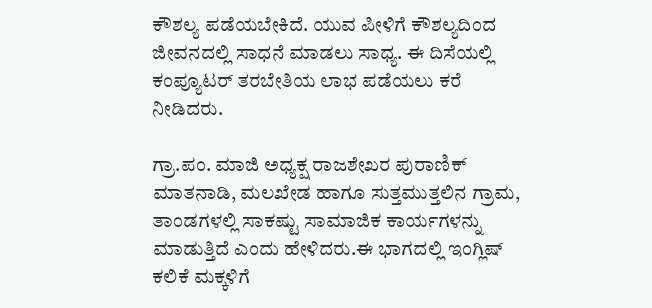ಕೌಶಲ್ಯ ಪಡೆಯಬೇಕಿದೆ. ಯುವ ಪೀಳಿಗೆ ಕೌಶಲ್ಯದಿಂದ ಜೀವನದಲ್ಲಿ ಸಾಧನೆ ಮಾಡಲು ಸಾಧ್ಯ. ಈ ದಿಸೆಯಲ್ಲಿ ಕಂಪ್ಯೂಟರ್ ತರಬೇತಿಯ ಲಾಭ ಪಡೆಯಲು ಕರೆ ನೀಡಿದರು.

ಗ್ರಾ.ಪಂ. ಮಾಜಿ ಅಧ್ಯಕ್ಷ ರಾಜಶೇಖರ ಪುರಾಣಿಕ್ ಮಾತನಾಡಿ, ಮಲಖೇಡ ಹಾಗೂ ಸುತ್ತಮುತ್ತಲಿನ ಗ್ರಾಮ, ತಾಂಡಗಳಲ್ಲಿ ಸಾಕಷ್ಟು ಸಾಮಾಜಿಕ ಕಾರ್ಯಗಳನ್ನು ಮಾಡುತ್ತಿದೆ ಎಂದು ಹೇಳಿದರು.ಈ ಭಾಗದಲ್ಲಿ ಇಂಗ್ಲಿಷ್ ಕಲಿಕೆ ಮಕ್ಕಳಿಗೆ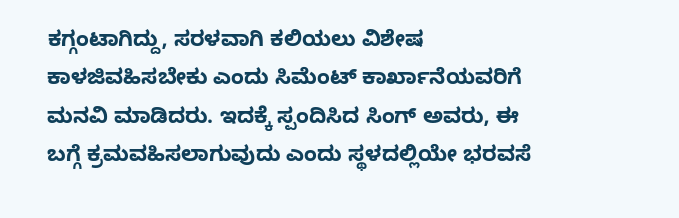ಕಗ್ಗಂಟಾಗಿದ್ದು, ಸರಳವಾಗಿ ಕಲಿಯಲು ವಿಶೇಷ ಕಾಳಜಿವಹಿಸಬೇಕು ಎಂದು ಸಿಮೆಂಟ್ ಕಾರ್ಖಾನೆಯವರಿಗೆ ಮನವಿ ಮಾಡಿದರು. ಇದಕ್ಕೆ ಸ್ಪಂದಿಸಿದ ಸಿಂಗ್ ಅವರು, ಈ ಬಗ್ಗೆ ಕ್ರಮವಹಿಸಲಾಗುವುದು ಎಂದು ಸ್ಥಳದಲ್ಲಿಯೇ ಭರವಸೆ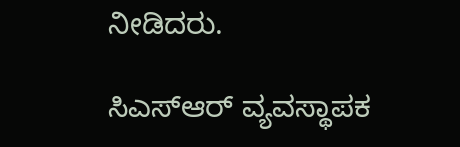ನೀಡಿದರು.

ಸಿಎಸ್ಆರ್ ವ್ಯವಸ್ಥಾಪಕ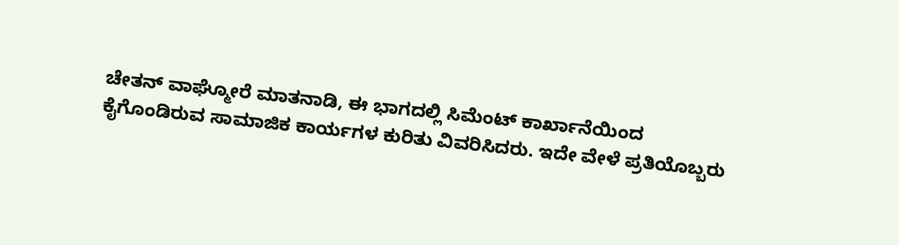ಚೇತನ್ ವಾಘ್ಮೋರೆ ಮಾತನಾಡಿ, ಈ ಭಾಗದಲ್ಲಿ ಸಿಮೆಂಟ್ ಕಾರ್ಖಾನೆಯಿಂದ ಕೈಗೊಂಡಿರುವ ಸಾಮಾಜಿಕ ಕಾರ್ಯಗಳ ಕುರಿತು ವಿವರಿಸಿದರು. ಇದೇ ವೇಳೆ ಪ್ರತಿಯೊಬ್ಬರು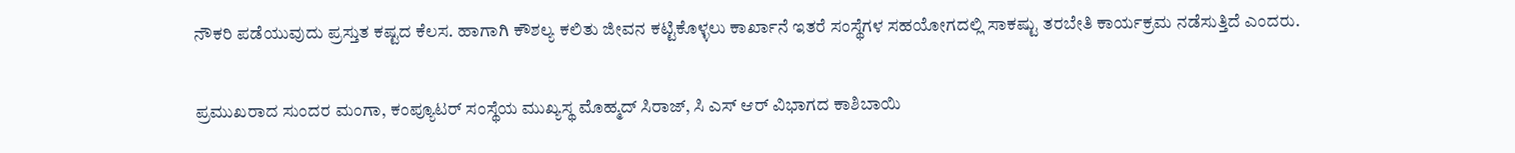ನೌಕರಿ ಪಡೆಯುವುದು ಪ್ರಸ್ತುತ ಕಷ್ಟದ ಕೆಲಸ. ಹಾಗಾಗಿ ಕೌಶಲ್ಯ ಕಲಿತು ಜೀವನ ಕಟ್ಟಿಕೊಳ್ಳಲು ಕಾರ್ಖಾನೆ ಇತರೆ ಸಂಸ್ಥೆಗಳ ಸಹಯೋಗದಲ್ಲಿ ಸಾಕಷ್ಟು ತರಬೇತಿ ಕಾರ್ಯಕ್ರಮ ನಡೆಸುತ್ತಿದೆ ಎಂದರು.

ಪ್ರಮುಖರಾದ ಸುಂದರ ಮಂಗಾ, ಕಂಪ್ಯೂಟರ್ ಸಂಸ್ಥೆಯ ಮುಖ್ಯಸ್ಥ ಮೊಹ್ಮದ್ ಸಿರಾಜ್, ಸಿ ಎಸ್ ಆರ್ ವಿಭಾಗದ ಕಾಶಿಬಾಯಿ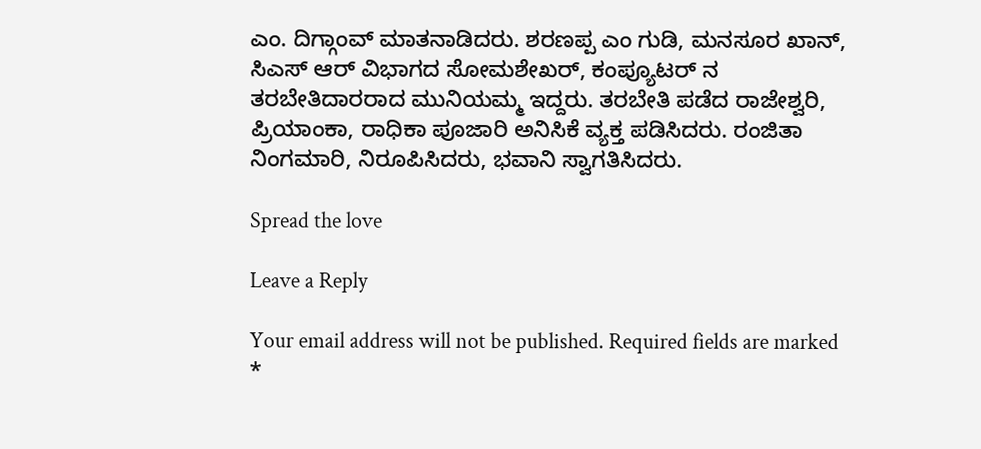ಎಂ. ದಿಗ್ಗಾಂವ್ ಮಾತನಾಡಿದರು. ಶರಣಪ್ಪ ಎಂ ಗುಡಿ, ಮನಸೂರ ಖಾನ್, ಸಿಎಸ್ ಆರ್ ವಿಭಾಗದ ಸೋಮಶೇಖರ್, ಕಂಪ್ಯೂಟರ್ ನ  ತರಬೇತಿದಾರರಾದ ಮುನಿಯಮ್ಮ ಇದ್ದರು. ತರಬೇತಿ ಪಡೆದ ರಾಜೇಶ್ವರಿ, ಪ್ರಿಯಾಂಕಾ, ರಾಧಿಕಾ ಪೂಜಾರಿ ಅನಿಸಿಕೆ ವ್ಯಕ್ತ ಪಡಿಸಿದರು. ರಂಜಿತಾ ನಿಂಗಮಾರಿ, ನಿರೂಪಿಸಿದರು, ಭವಾನಿ ಸ್ವಾಗತಿಸಿದರು.

Spread the love

Leave a Reply

Your email address will not be published. Required fields are marked *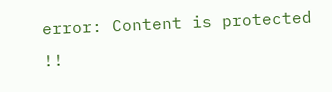error: Content is protected !!